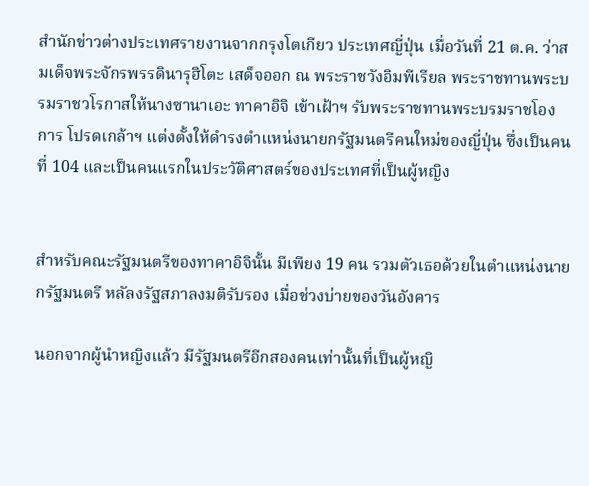สำนักข่าวต่างประเทศรายงานจากกรุงโตเกียว ประเทศญี่ปุ่น เมื่อวันที่ 21 ต.ค. ว่าสมเด็จพระจักรพรรดินารุฮิโตะ เสด็จออก ณ พระราชวังอิมพีเรียล พระราชทานพระบรมราชวโรกาสให้นางซานาเอะ ทาคาอิจิ เข้าเฝ้าฯ รับพระราชทานพระบรมราชโองการ โปรดเกล้าฯ แต่งตั้งให้ดำรงตำแหน่งนายกรัฐมนตรีคนใหม่ของญี่ปุ่น ซึ่งเป็นคนที่ 104 และเป็นคนแรกในประวัติศาสตร์ของประเทศที่เป็นผู้หญิง


สำหรับคณะรัฐมนตรีของทาคาอิจินั้น มีเพียง 19 คน รวมตัวเธอด้วยในตำแหน่งนายกรัฐมนตรี หลัลงรัฐสภาลงมติรับรอง เมื่อช่วงบ่ายของวันอังคาร

นอกจากผู้นำหญิงแล้ว มีรัฐมนตรีอีกสองคนเท่านั้นที่เป็นผู้หญิ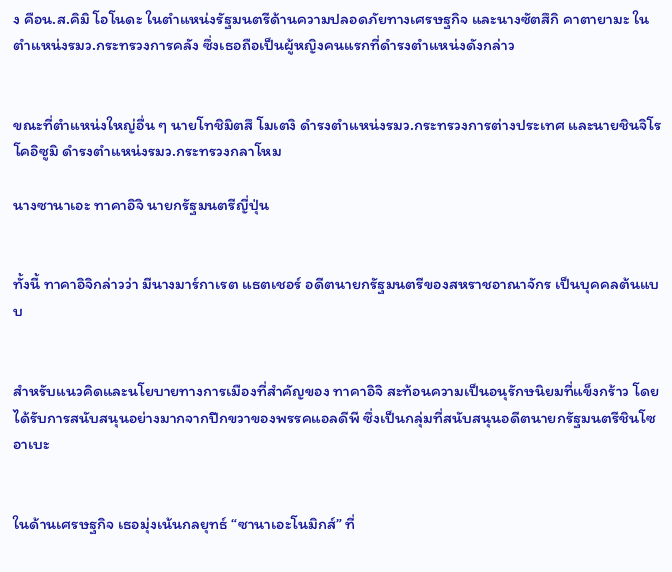ง คือน.ส.คิมิ โอโนดะ ในตำแหน่งรัฐมนตรีด้านความปลอดภัยทางเศรษฐกิจ และนางซัตสึกิ คาตายามะ ในตำแหน่งรมว.กระทรวงการคลัง ซึ่งเธอถือเป็นผู้หญิงคนแรกที่ดำรงตำแหน่งดังกล่าว


ขณะที่ตำแหน่งใหญ่อื่น ๆ นายโทชิมิตสึ โมเตงิ ดำรงตำแหน่งรมว.กระทรวงการต่างประเทศ และนายชินจิโร โคอิซูมิ ดำรงตำแหน่งรมว.กระทรวงกลาโหม

นางซานาเอะ ทาคาอิจิ นายกรัฐมนตรีญี่ปุ่น


ทั้งนี้ ทาคาอิจิกล่าวว่า มีนางมาร์กาเรต แธตเชอร์ อดีตนายกรัฐมนตรีของสหราชอาณาจักร เป็นบุคคลต้นแบบ


สำหรับแนวคิดและนโยบายทางการเมืองที่สำคัญของ ทาคาอิจิ สะท้อนความเป็นอนุรักษนิยมที่แข็งกร้าว โดยได้รับการสนับสนุนอย่างมากจากปีกขวาของพรรคแอลดีพี ซึ่งเป็นกลุ่มที่สนับสนุนอดีตนายกรัฐมนตรีชินโซ อาเบะ


ในด้านเศรษฐกิจ เธอมุ่งเน้นกลยุทธ์ “ซานาเอะโนมิกส์” ที่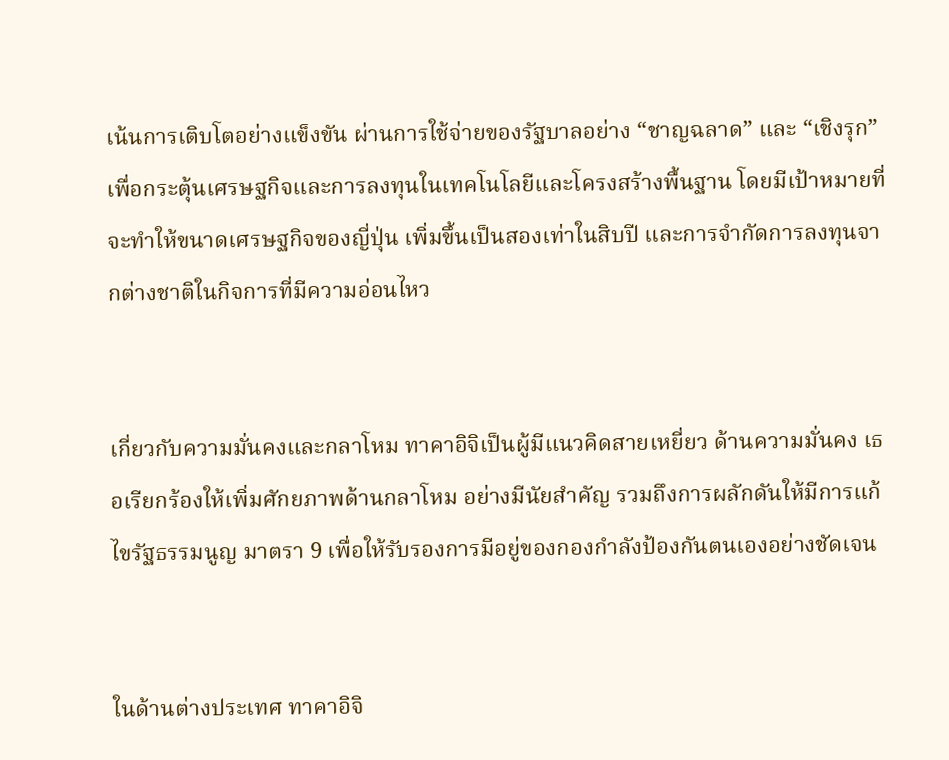เน้นการเติบโตอย่างแข็งขัน ผ่านการใช้จ่ายของรัฐบาลอย่าง “ชาญฉลาด” และ “เชิงรุก” เพื่อกระตุ้นเศรษฐกิจและการลงทุนในเทคโนโลยีและโครงสร้างพื้นฐาน โดยมีเป้าหมายที่จะทำให้ขนาดเศรษฐกิจของญี่ปุ่น เพิ่มขึ้นเป็นสองเท่าในสิบปี และการจำกัดการลงทุนจากต่างชาติในกิจการที่มีความอ่อนไหว


เกี่ยวกับความมั่นคงและกลาโหม ทาคาอิจิเป็นผู้มีแนวคิดสายเหยี่ยว ด้านความมั่นคง เธอเรียกร้องให้เพิ่มศักยภาพด้านกลาโหม อย่างมีนัยสำคัญ รวมถึงการผลักดันให้มีการแก้ไขรัฐธรรมนูญ มาตรา 9 เพื่อให้รับรองการมีอยู่ของกองกำลังป้องกันตนเองอย่างชัดเจน


ในด้านต่างประเทศ ทาคาอิจิ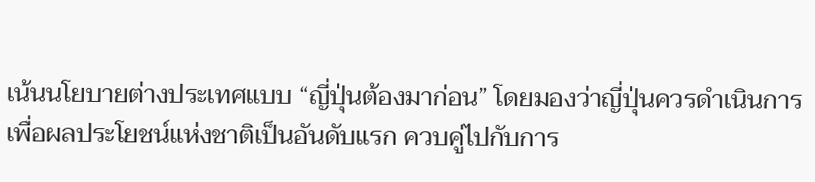เน้นนโยบายต่างประเทศแบบ “ญี่ปุ่นต้องมาก่อน” โดยมองว่าญี่ปุ่นควรดำเนินการเพื่อผลประโยชน์แห่งชาติเป็นอันดับแรก ควบคู่ไปกับการ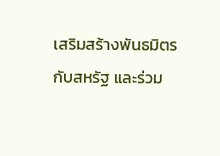เสริมสร้างพันธมิตรกับสหรัฐ และร่วม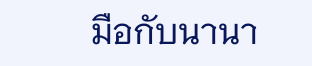มือกับนานา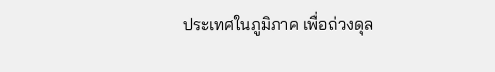ประเทศในภูมิภาค เพื่อถ่วงดุล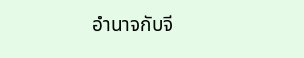อำนาจกับจี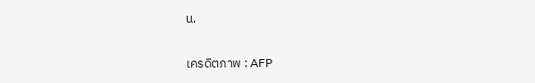น.

เครดิตภาพ : AFP